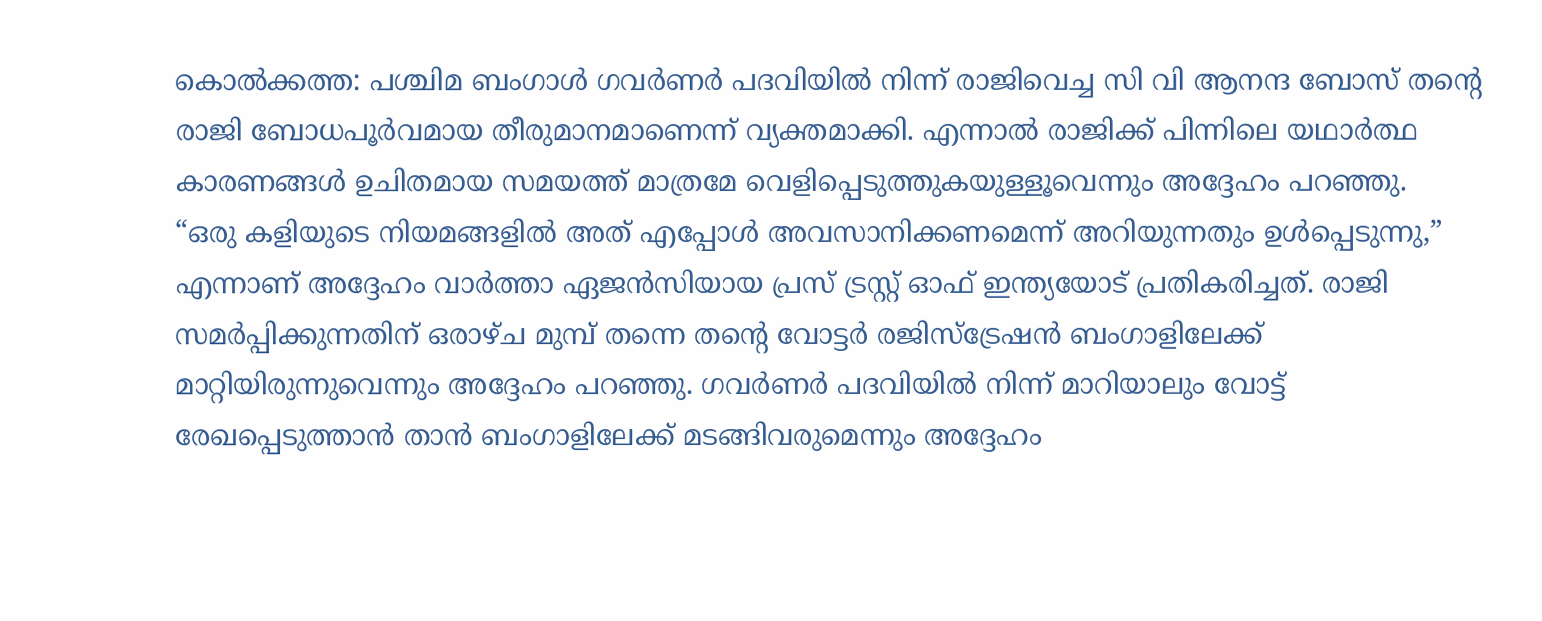കൊൽക്കത്ത: പശ്ചിമ ബംഗാൾ ഗവർണർ പദവിയിൽ നിന്ന് രാജിവെച്ച സി വി ആനന്ദ ബോസ് തന്റെ രാജി ബോധപൂർവമായ തീരുമാനമാണെന്ന് വ്യക്തമാക്കി. എന്നാൽ രാജിക്ക് പിന്നിലെ യഥാർത്ഥ കാരണങ്ങൾ ഉചിതമായ സമയത്ത് മാത്രമേ വെളിപ്പെടുത്തുകയുള്ളൂവെന്നും അദ്ദേഹം പറഞ്ഞു.
“ഒരു കളിയുടെ നിയമങ്ങളിൽ അത് എപ്പോൾ അവസാനിക്കണമെന്ന് അറിയുന്നതും ഉൾപ്പെടുന്നു,” എന്നാണ് അദ്ദേഹം വാർത്താ ഏജൻസിയായ പ്രസ് ട്രസ്റ്റ് ഓഫ് ഇന്ത്യയോട് പ്രതികരിച്ചത്. രാജി സമർപ്പിക്കുന്നതിന് ഒരാഴ്ച മുമ്പ് തന്നെ തന്റെ വോട്ടർ രജിസ്ട്രേഷൻ ബംഗാളിലേക്ക് മാറ്റിയിരുന്നുവെന്നും അദ്ദേഹം പറഞ്ഞു. ഗവർണർ പദവിയിൽ നിന്ന് മാറിയാലും വോട്ട് രേഖപ്പെടുത്താൻ താൻ ബംഗാളിലേക്ക് മടങ്ങിവരുമെന്നും അദ്ദേഹം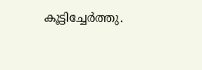കൂട്ടിച്ചേർത്തു.